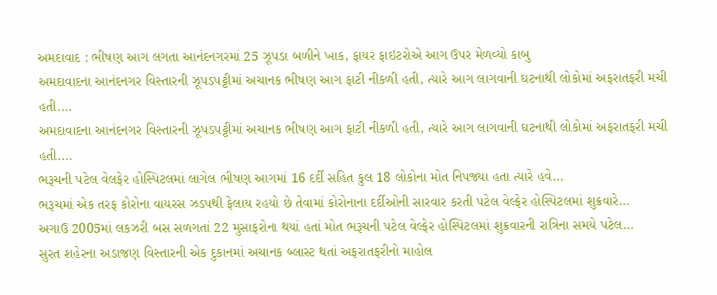અમદાવાદ : ભીષણ આગ લગતા આનંદનગરમાં 25 ઝૂપડા બળીને ખાક, ફાયર ફાઇટરોએ આગ ઉપર મેળવ્યો કાબુ
અમદાવાદના આનંદનગર વિસ્તારની ઝૂપડપટ્ટીમાં અચાનક ભીષણ આગ ફાટી નીકળી હતી, ત્યારે આગ લાગવાની ઘટનાથી લોકોમાં અફરાતફરી મચી હતી.…
અમદાવાદના આનંદનગર વિસ્તારની ઝૂપડપટ્ટીમાં અચાનક ભીષણ આગ ફાટી નીકળી હતી, ત્યારે આગ લાગવાની ઘટનાથી લોકોમાં અફરાતફરી મચી હતી.…
ભરૂચની પટેલ વેલફેર હોસ્પિટલમાં લાગેલ ભીષણ આગમાં 16 દર્દી સહિત કુલ 18 લોકોના મોત નિપજ્યા હતા ત્યારે હવે…
ભરૂચમાં એક તરફ કોરોના વાયરસ ઝડપથી ફેલાય રહયો છે તેવામાં કોરોનાના દર્દીઓની સારવાર કરતી પટેલ વેલ્ફેર હોસ્પિટલમાં શુક્રવારે…
અગાઉ 2005માં લકઝરી બસ સળગતાં 22 મુસાફરોના થયાં હતાં મોત ભરૂચની પટેલ વેલ્ફેર હોસ્પિટલમાં શુક્રવારની રાત્રિના સમયે પટેલ…
સુરત શહેરના અડાજણ વિસ્તારની એક દુકાનમાં અચાનક બ્લાસ્ટ થતાં અફરાતફરીનો માહોલ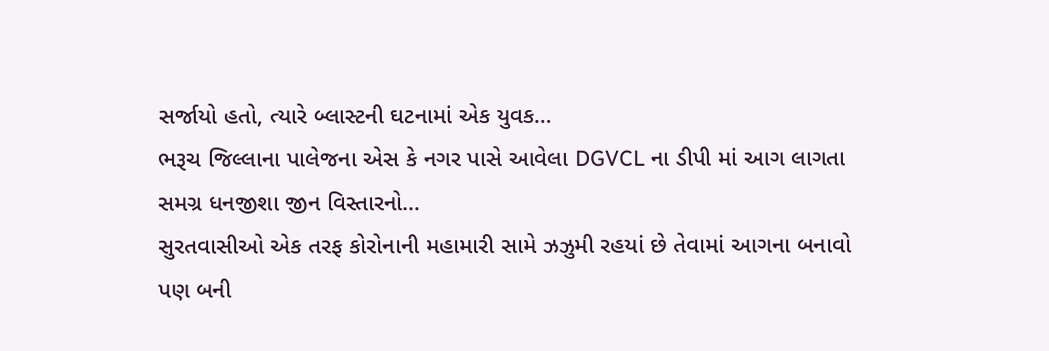સર્જાયો હતો, ત્યારે બ્લાસ્ટની ઘટનામાં એક યુવક…
ભરૂચ જિલ્લાના પાલેજના એસ કે નગર પાસે આવેલા DGVCL ના ડીપી માં આગ લાગતા સમગ્ર ધનજીશા જીન વિસ્તારનો…
સુરતવાસીઓ એક તરફ કોરોનાની મહામારી સામે ઝઝુમી રહયાં છે તેવામાં આગના બનાવો પણ બની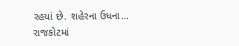રહયાં છે. શહેરના ઉધના…
રાજકોટમાં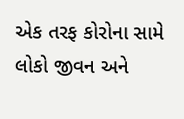એક તરફ કોરોના સામે લોકો જીવન અને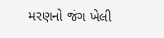મરણનો જંગ ખેલી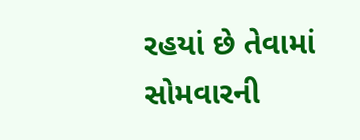રહયાં છે તેવામાં સોમવારની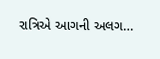રાત્રિએ આગની અલગ…